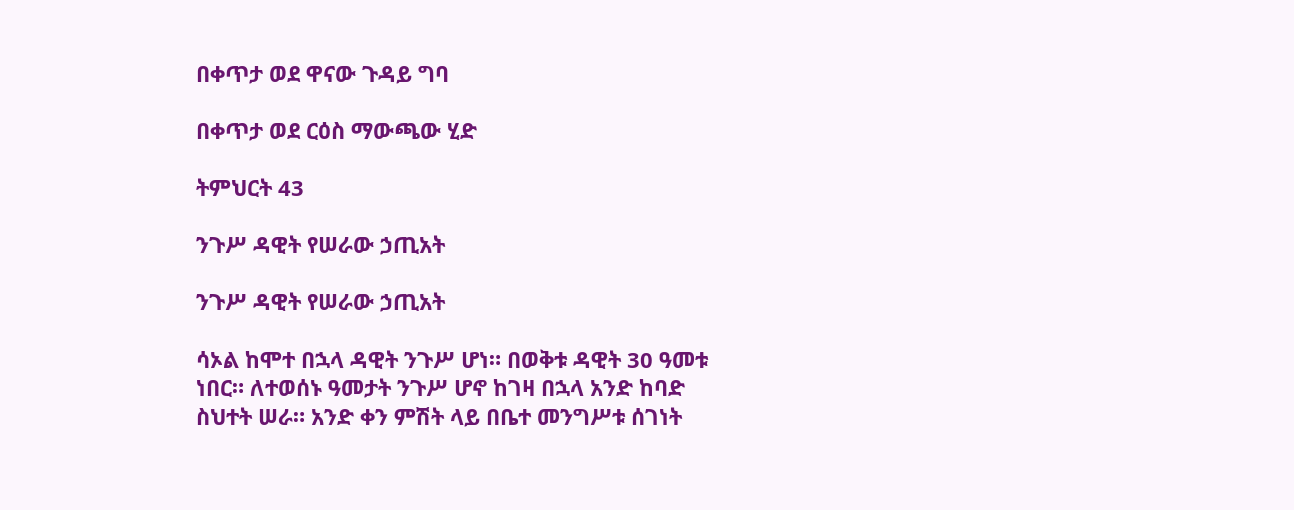በቀጥታ ወደ ዋናው ጉዳይ ግባ

በቀጥታ ወደ ርዕስ ማውጫው ሂድ

ትምህርት 43

ንጉሥ ዳዊት የሠራው ኃጢአት

ንጉሥ ዳዊት የሠራው ኃጢአት

ሳኦል ከሞተ በኋላ ዳዊት ንጉሥ ሆነ። በወቅቱ ዳዊት 30 ዓመቱ ነበር። ለተወሰኑ ዓመታት ንጉሥ ሆኖ ከገዛ በኋላ አንድ ከባድ ስህተት ሠራ። አንድ ቀን ምሽት ላይ በቤተ መንግሥቱ ሰገነት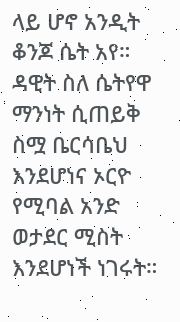ላይ ሆኖ አንዲት ቆንጆ ሴት አየ። ዳዊት ስለ ሴትየዋ ማንነት ሲጠይቅ ስሟ ቤርሳቤህ እንደሆነና ኦርዮ የሚባል አንድ ወታደር ሚስት እንደሆነች ነገሩት።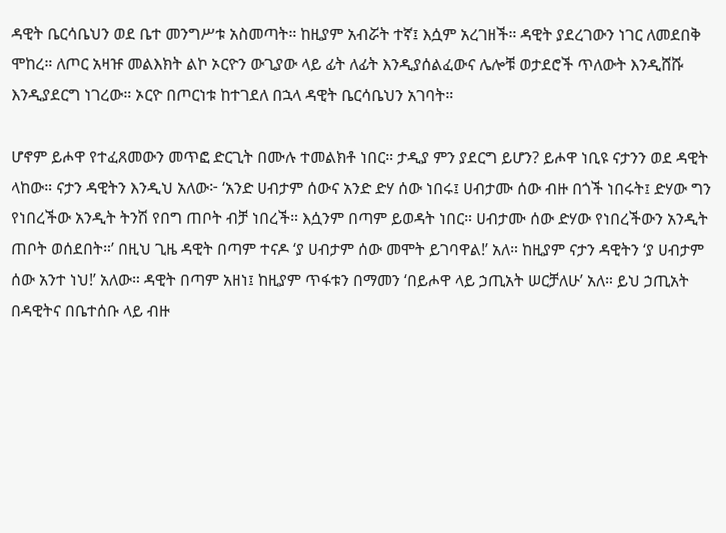ዳዊት ቤርሳቤህን ወደ ቤተ መንግሥቱ አስመጣት። ከዚያም አብሯት ተኛ፤ እሷም አረገዘች። ዳዊት ያደረገውን ነገር ለመደበቅ ሞከረ። ለጦር አዛዡ መልእክት ልኮ ኦርዮን ውጊያው ላይ ፊት ለፊት እንዲያሰልፈውና ሌሎቹ ወታደሮች ጥለውት እንዲሸሹ እንዲያደርግ ነገረው። ኦርዮ በጦርነቱ ከተገደለ በኋላ ዳዊት ቤርሳቤህን አገባት።

ሆኖም ይሖዋ የተፈጸመውን መጥፎ ድርጊት በሙሉ ተመልክቶ ነበር። ታዲያ ምን ያደርግ ይሆን? ይሖዋ ነቢዩ ናታንን ወደ ዳዊት ላከው። ናታን ዳዊትን እንዲህ አለው፦ ‘አንድ ሀብታም ሰውና አንድ ድሃ ሰው ነበሩ፤ ሀብታሙ ሰው ብዙ በጎች ነበሩት፤ ድሃው ግን የነበረችው አንዲት ትንሽ የበግ ጠቦት ብቻ ነበረች። እሷንም በጣም ይወዳት ነበር። ሀብታሙ ሰው ድሃው የነበረችውን አንዲት ጠቦት ወሰደበት።’ በዚህ ጊዜ ዳዊት በጣም ተናዶ ‘ያ ሀብታም ሰው መሞት ይገባዋል!’ አለ። ከዚያም ናታን ዳዊትን ‘ያ ሀብታም ሰው አንተ ነህ!’ አለው። ዳዊት በጣም አዘነ፤ ከዚያም ጥፋቱን በማመን ‘በይሖዋ ላይ ኃጢአት ሠርቻለሁ’ አለ። ይህ ኃጢአት በዳዊትና በቤተሰቡ ላይ ብዙ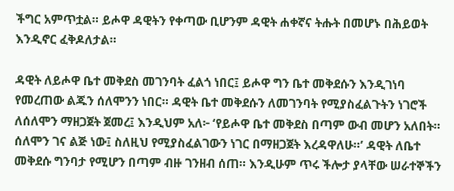ችግር አምጥቷል። ይሖዋ ዳዊትን የቀጣው ቢሆንም ዳዊት ሐቀኛና ትሑት በመሆኑ በሕይወት እንዲኖር ፈቅዶለታል።

ዳዊት ለይሖዋ ቤተ መቅደስ መገንባት ፈልጎ ነበር፤ ይሖዋ ግን ቤተ መቅደሱን እንዲገነባ የመረጠው ልጁን ሰለሞንን ነበር። ዳዊት ቤተ መቅደሱን ለመገንባት የሚያስፈልጉትን ነገሮች ለሰለሞን ማዘጋጀት ጀመረ፤ እንዲህም አለ፦ ‘የይሖዋ ቤተ መቅደስ በጣም ውብ መሆን አለበት። ሰለሞን ገና ልጅ ነው፤ ስለዚህ የሚያስፈልገውን ነገር በማዘጋጀት እረዳዋለሁ።’ ዳዊት ለቤተ መቅደሱ ግንባታ የሚሆን በጣም ብዙ ገንዘብ ሰጠ። እንዲሁም ጥሩ ችሎታ ያላቸው ሠራተኞችን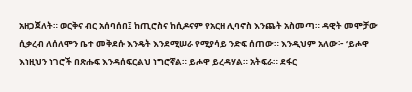አዘጋጀለት። ወርቅና ብር አሰባሰበ፤ ከጢሮስና ከሲዶናም የአርዘ ሊባኖስ እንጨት አስመጣ። ዳዊት መሞቻው ሲቃረብ ለሰለሞን ቤተ መቅደሱ እንዴት እንደሚሠራ የሚያሳይ ንድፍ ሰጠው። እንዲህም አለው፦ ‘ይሖዋ እነዚህን ነገሮች በጽሑፍ እንዳሰፍርልህ ነግሮኛል። ይሖዋ ይረዳሃል። አትፍራ። ደፋር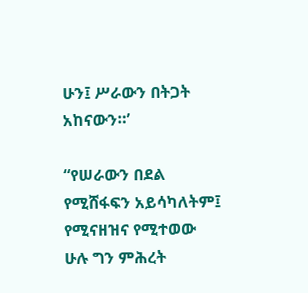ሁን፤ ሥራውን በትጋት አከናውን።’

“የሠራውን በደል የሚሸፋፍን አይሳካለትም፤ የሚናዘዝና የሚተወው ሁሉ ግን ምሕረት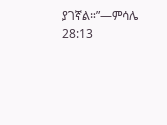ያገኛል።”—ምሳሌ 28:13